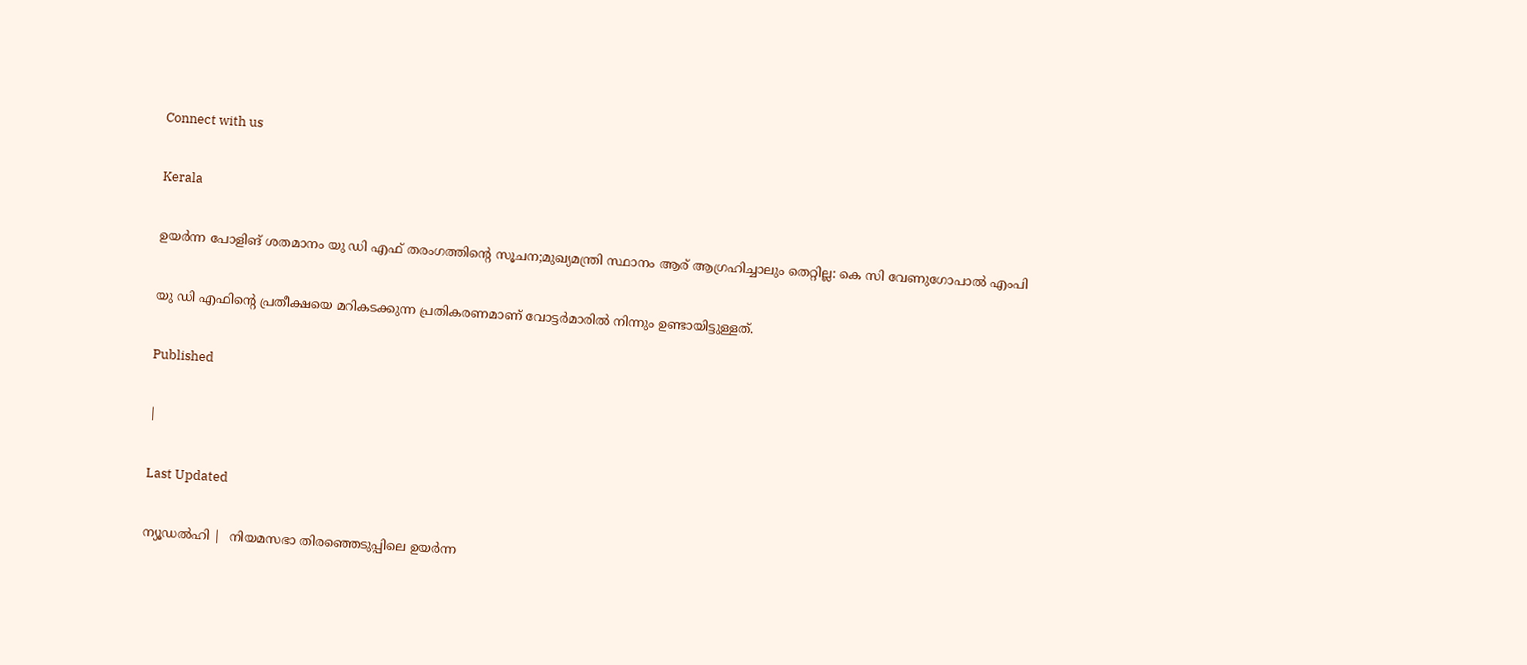Connect with us

Kerala

ഉയര്‍ന്ന പോളിങ് ശതമാനം യു ഡി എഫ് തരംഗത്തിന്റെ സൂചന;മുഖ്യമന്ത്രി സ്ഥാനം ആര് ആഗ്രഹിച്ചാലും തെറ്റില്ല: കെ സി വേണുഗോപാല്‍ എംപി

യു ഡി എഫിന്റെ പ്രതീക്ഷയെ മറികടക്കുന്ന പ്രതികരണമാണ് വോട്ടര്‍മാരില്‍ നിന്നും ഉണ്ടായിട്ടുള്ളത്.

Published

|

Last Updated

ന്യൂഡല്‍ഹി |  നിയമസഭാ തിരഞ്ഞെടുപ്പിലെ ഉയര്‍ന്ന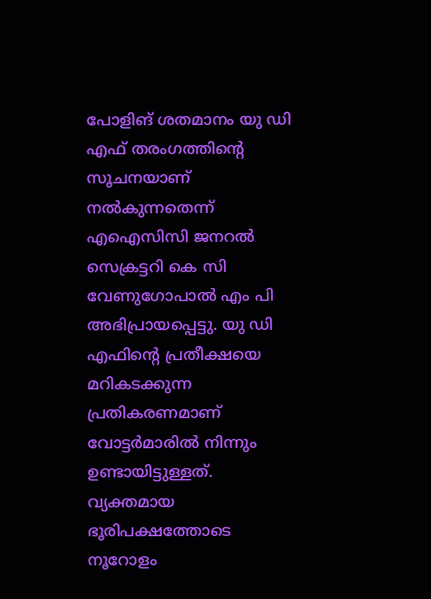പോളിങ് ശതമാനം യു ഡി എഫ് തരംഗത്തിന്റെ സൂചനയാണ് നല്‍കുന്നതെന്ന് എഐസിസി ജനറല്‍ സെക്രട്ടറി കെ സി വേണുഗോപാല്‍ എം പി അഭിപ്രായപ്പെട്ടു. യു ഡി എഫിന്റെ പ്രതീക്ഷയെ മറികടക്കുന്ന പ്രതികരണമാണ് വോട്ടര്‍മാരില്‍ നിന്നും ഉണ്ടായിട്ടുള്ളത്. വ്യക്തമായ ഭൂരിപക്ഷത്തോടെ നൂറോളം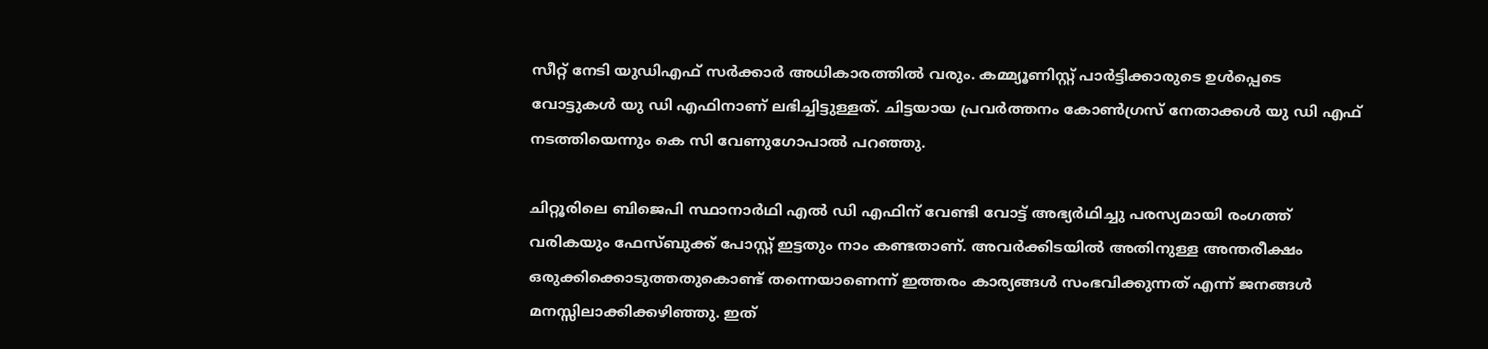സീറ്റ് നേടി യുഡിഎഫ് സര്‍ക്കാര്‍ അധികാരത്തില്‍ വരും. കമ്മ്യൂണിസ്റ്റ് പാര്‍ട്ടിക്കാരുടെ ഉള്‍പ്പെടെ വോട്ടുകള്‍ യു ഡി എഫിനാണ് ലഭിച്ചിട്ടുള്ളത്. ചിട്ടയായ പ്രവര്‍ത്തനം കോണ്‍ഗ്രസ് നേതാക്കള്‍ യു ഡി എഫ് നടത്തിയെന്നും കെ സി വേണുഗോപാല്‍ പറഞ്ഞു.

ചിറ്റൂരിലെ ബിജെപി സ്ഥാനാര്‍ഥി എല്‍ ഡി എഫിന് വേണ്ടി വോട്ട് അഭ്യര്‍ഥിച്ചു പരസ്യമായി രംഗത്ത് വരികയും ഫേസ്ബുക്ക് പോസ്റ്റ് ഇട്ടതും നാം കണ്ടതാണ്. അവര്‍ക്കിടയില്‍ അതിനുള്ള അന്തരീക്ഷം ഒരുക്കിക്കൊടുത്തതുകൊണ്ട് തന്നെയാണെന്ന് ഇത്തരം കാര്യങ്ങള്‍ സംഭവിക്കുന്നത് എന്ന് ജനങ്ങള്‍ മനസ്സിലാക്കിക്കഴിഞ്ഞു. ഇത്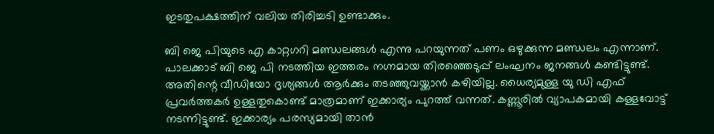ഇടതുപക്ഷത്തിന് വലിയ തിരിച്ചടി ഉണ്ടാക്കും.

ബി ജെ പിയുടെ എ കാറ്റഗറി മണ്ഡലങ്ങള്‍ എന്നു പറയുന്നത് പണം ഒഴുക്കുന്ന മണ്ഡലം എന്നാണ്. പാലക്കാട് ബി ജെ പി നടത്തിയ ഇത്തരം നഗ്നമായ തിരഞ്ഞെടുപ്പ് ലംഘനം ജനങ്ങള്‍ കണ്ടിട്ടുണ്ട്. അതിന്റെ വീഡിയോ ദൃശ്യങ്ങള്‍ ആര്‍ക്കും തടഞ്ഞുവയ്ക്കാന്‍ കഴിയില്ല. ധൈര്യമുള്ള യു ഡി എഫ് പ്രവര്‍ത്തകര്‍ ഉള്ളതുകൊണ്ട് മാത്രമാണ് ഇക്കാര്യം പുറത്ത് വന്നത്. കണ്ണൂരില്‍ വ്യാപകമായി കള്ളവോട്ട് നടന്നിട്ടുണ്ട്. ഇക്കാര്യം പരസ്യമായി താന്‍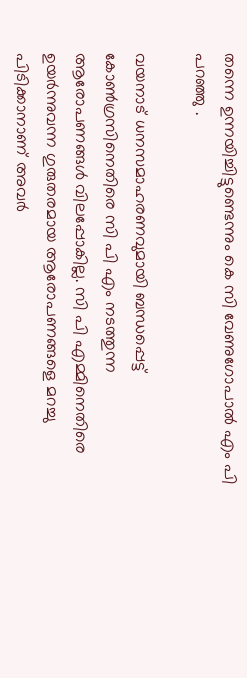തന്നെ ഉന്നയിച്ചിട്ടുണ്ടെന്നും കെ സി വേണുഗോപാല്‍ എം പി പറഞ്ഞു .

വയനാട് ധനസമാഹരണവുമായി ബന്ധപ്പെട്ട് കോണ്‍ഗ്രസിനെതിരെ സി പി എം നടത്തുന്ന ആരോപണങ്ങള്‍ വിലപ്പോകില്ല. സി പി എമ്മിനെതിരെ ഉയര്‍ന്നുവന്ന ഗുരുതരമായ ആരോപണങ്ങളെ മറച്ചു പിടിക്കാനാണ് അവര്‍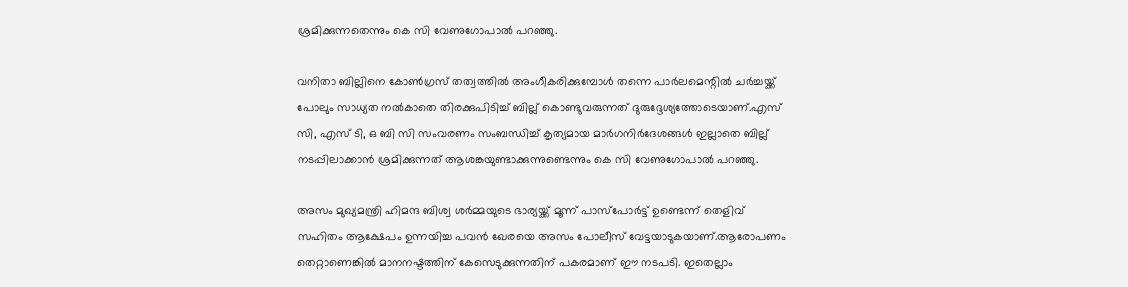ശ്രമിക്കുന്നതെന്നും കെ സി വേണുഗോപാല്‍ പറഞ്ഞു.

വനിതാ ബില്ലിനെ കോണ്‍ഗ്രസ് തത്വത്തില്‍ അംഗീകരിക്കുമ്പോള്‍ തന്നെ പാര്‍ലമെന്റില്‍ ചര്‍ച്ചയ്ക്ക് പോലും സാധ്യത നല്‍കാതെ തിരക്കുപിടിച്ച് ബില്ല് കൊണ്ടുവരുന്നത് ദുരുദ്ദേശ്യത്തോടെയാണ്.എസ് സി, എസ് ടി, ഒ ബി സി സംവരണം സംബന്ധിച്ച് കൃത്യമായ മാര്‍ഗനിര്‍ദേശങ്ങള്‍ ഇല്ലാതെ ബില്ല് നടപ്പിലാക്കാന്‍ ശ്രമിക്കുന്നത് ആശങ്കയുണ്ടാക്കുന്നുണ്ടെന്നും കെ സി വേണുഗോപാല്‍ പറഞ്ഞു.

അസം മുഖ്യമന്ത്രി ഹിമന്ദ ബിശ്വ ശര്‍മ്മയുടെ ഭാര്യയ്ക്ക് മൂന്ന് പാസ്പോര്‍ട്ട് ഉണ്ടെന്ന് തെളിവ് സഹിതം ആക്ഷേപം ഉന്നയിച്ച പവന്‍ ഖേരയെ അസം പോലീസ് വേട്ടയാടുകയാണ്.ആരോപണം തെറ്റാണെങ്കില്‍ മാനനഷ്ടത്തിന് കേസെടുക്കുന്നതിന് പകരമാണ് ഈ നടപടി. ഇതെല്ലാം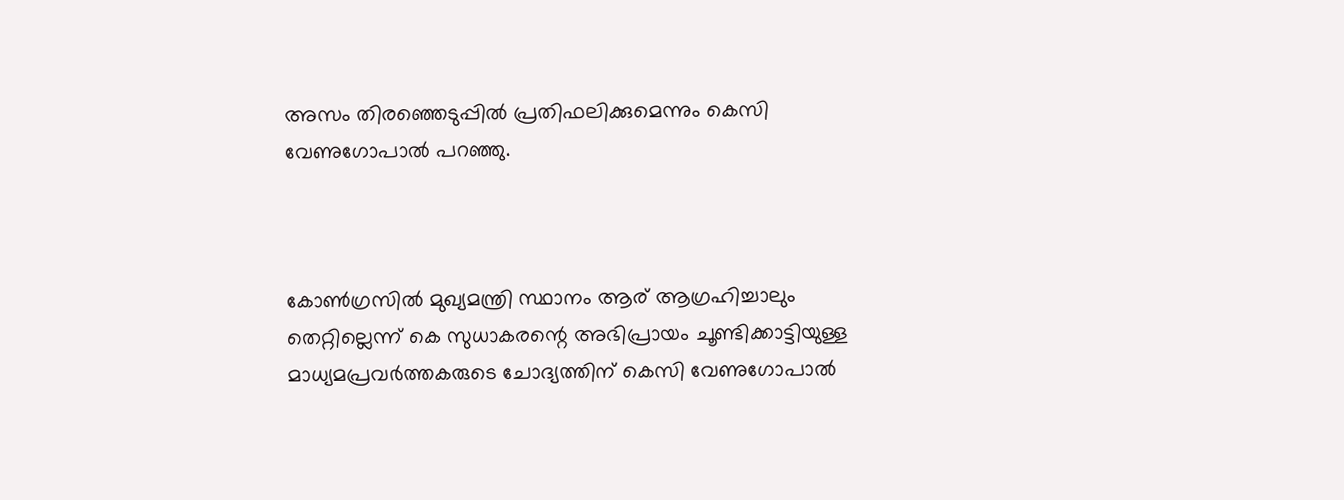അസം തിരഞ്ഞെടുപ്പില്‍ പ്രതിഫലിക്കുമെന്നും കെസി വേണുഗോപാല്‍ പറഞ്ഞു.



കോണ്‍ഗ്രസില്‍ മുഖ്യമന്ത്രി സ്ഥാനം ആര് ആഗ്രഹിച്ചാലും തെറ്റില്ലെന്ന് കെ സുധാകരന്റെ അഭിപ്രായം ചൂണ്ടിക്കാട്ടിയുള്ള മാധ്യമപ്രവര്‍ത്തകരുടെ ചോദ്യത്തിന് കെസി വേണുഗോപാല്‍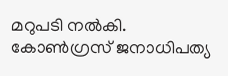മറുപടി നല്‍കി. കോണ്‍ഗ്രസ് ജനാധിപത്യ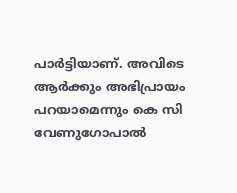പാര്‍ട്ടിയാണ്. അവിടെ ആര്‍ക്കും അഭിപ്രായം പറയാമെന്നും കെ സി വേണുഗോപാല്‍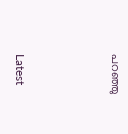പറഞ്ഞു



Latest